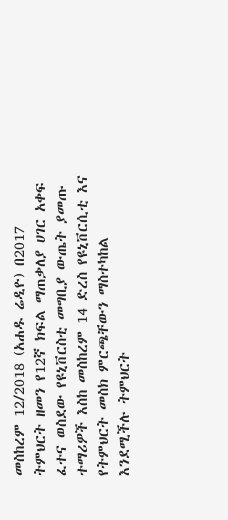መስከረም 12/2018 (አሐዱ ሬዲዮ) በ2017 ትምህርት ዘመን የ12ኛ ክፍል ማጠቃለያ ሀገር አቀፍ ፈተና ወስደው የዩኒቨርስቲ መግቢያ ውጤት ያመጡ ተማሪዎች እስከ መስከረም 14 ድረስ የዩኒቨርሲቲ እና የትምህርት መስክ ምርጫቸውን ማስተካከል እንደሚችሉ ትምህርት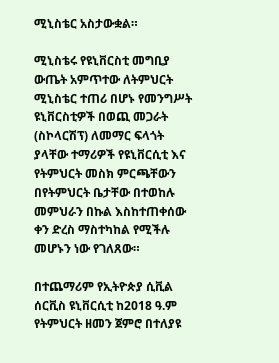ሚኒስቴር አስታውቋል።

ሚኒስቴሩ የዩኒቨርስቲ መግቢያ ውጤት አምጥተው ለትምህርት ሚኒስቴር ተጠሪ በሆኑ የመንግሥት ዩኒቨርስቲዎች በወጪ መጋራት (ስኮላርሽፕ) ለመማር ፍላጎት ያላቸው ተማሪዎች የዩኒቨርሲቲ እና የትምህርት መስክ ምርጫቸውን በየትምህርት ቤታቸው በተወከሉ መምህራን በኩል እስከተጠቀሰው ቀን ድረስ ማስተካከል የሚችሉ መሆኑን ነው የገለጸው።

በተጨማሪም የኢትዮጵያ ሲቪል ሰርቪስ ዩኒቨርሲቲ ከ2018 ዓ.ም የትምህርት ዘመን ጀምሮ በተለያዩ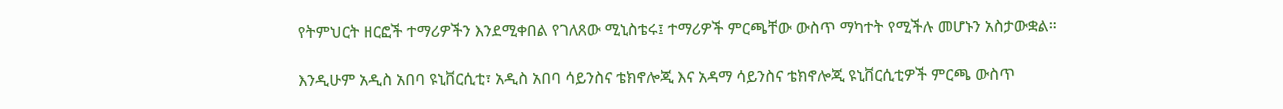የትምህርት ዘርፎች ተማሪዎችን እንደሚቀበል የገለጸው ሚኒስቴሩ፤ ተማሪዎች ምርጫቸው ውስጥ ማካተት የሚችሉ መሆኑን አስታውቋል።

እንዲሁም አዲስ አበባ ዩኒቨርሲቲ፣ አዲስ አበባ ሳይንስና ቴክኖሎጂ እና አዳማ ሳይንስና ቴክኖሎጂ ዩኒቨርሲቲዎች ምርጫ ውስጥ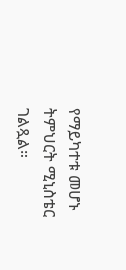የማይካተቱ መሆኑ ትምህርት ሚኒስቴር ገልጿል።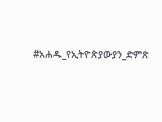#አሐዱ_የኢትዮጵያውያን_ድምጽ